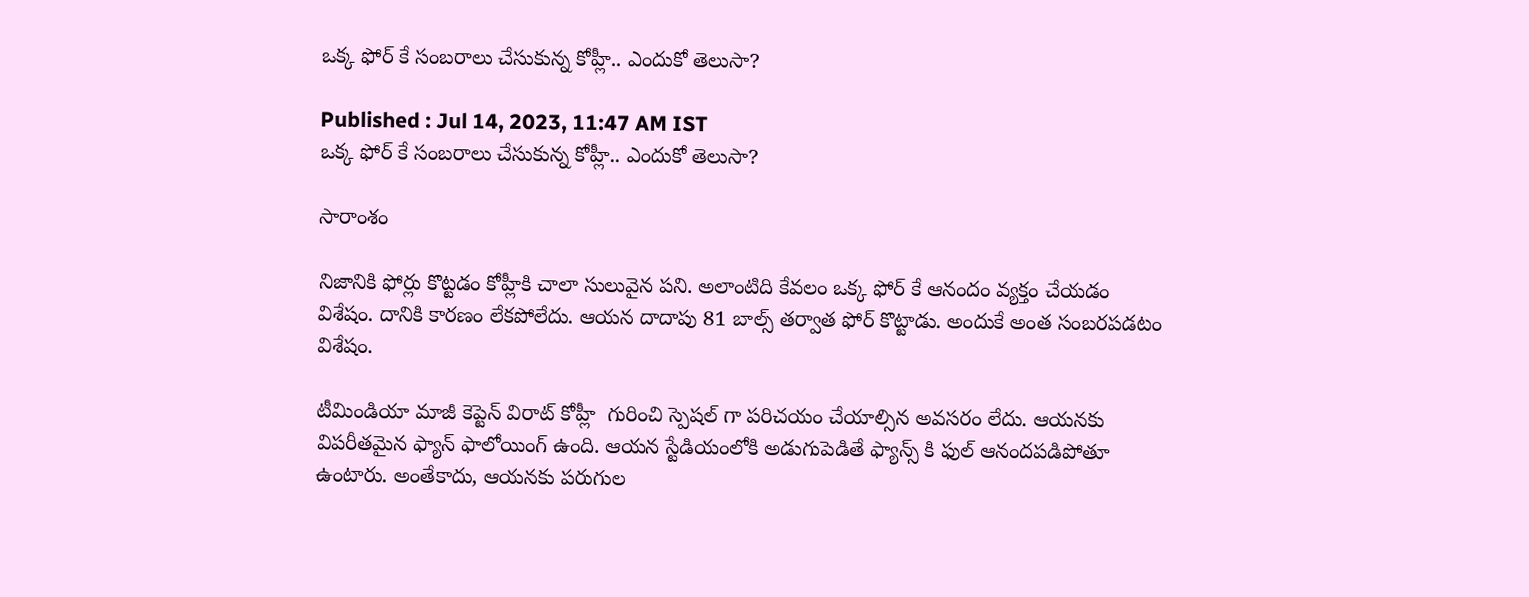ఒక్క ఫోర్ కే సంబరాలు చేసుకున్న కోహ్లీ.. ఎందుకో తెలుసా?

Published : Jul 14, 2023, 11:47 AM IST
ఒక్క ఫోర్ కే సంబరాలు చేసుకున్న కోహ్లీ.. ఎందుకో తెలుసా?

సారాంశం

నిజానికి ఫోర్లు కొట్టడం కోహ్లీకి చాలా సులువైన పని. అలాంటిది కేవలం ఒక్క ఫోర్ కే ఆనందం వ్యక్తం చేయడం విశేషం. దానికి కారణం లేకపోలేదు. ఆయన దాదాపు 81 బాల్స్ తర్వాత ఫోర్ కొట్టాడు. అందుకే అంత సంబరపడటం విశేషం.

టీమిండియా మాజీ కెప్టెన్ విరాట్ కోహ్లీ  గురించి స్పెషల్ గా పరిచయం చేయాల్సిన అవసరం లేదు. ఆయనకు విపరీతమైన ఫ్యాన్ ఫాలోయింగ్ ఉంది. ఆయన స్టేడియంలోకి అడుగుపెడితే ఫ్యాన్స్ కి ఫుల్ ఆనందపడిపోతూ ఉంటారు. అంతేకాదు, ఆయనకు పరుగుల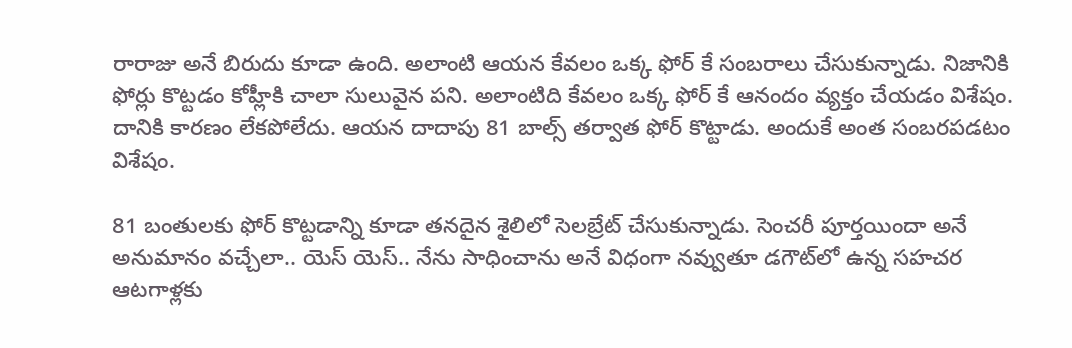రారాజు అనే బిరుదు కూడా ఉంది. అలాంటి ఆయన కేవలం ఒక్క ఫోర్ కే సంబరాలు చేసుకున్నాడు. నిజానికి ఫోర్లు కొట్టడం కోహ్లీకి చాలా సులువైన పని. అలాంటిది కేవలం ఒక్క ఫోర్ కే ఆనందం వ్యక్తం చేయడం విశేషం. దానికి కారణం లేకపోలేదు. ఆయన దాదాపు 81 బాల్స్ తర్వాత ఫోర్ కొట్టాడు. అందుకే అంత సంబరపడటం విశేషం.

81 బంతులకు ఫోర్ కొట్టడాన్ని కూడా తనదైన శైలిలో సెలబ్రేట్ చేసుకున్నాడు. సెంచరీ పూర్తయిందా అనే అనుమానం వచ్చేలా.. యెస్ యెస్.. నేను సాధించాను అనే విధంగా నవ్వుతూ డగౌట్‌లో ఉన్న సహచర ఆటగాళ్లకు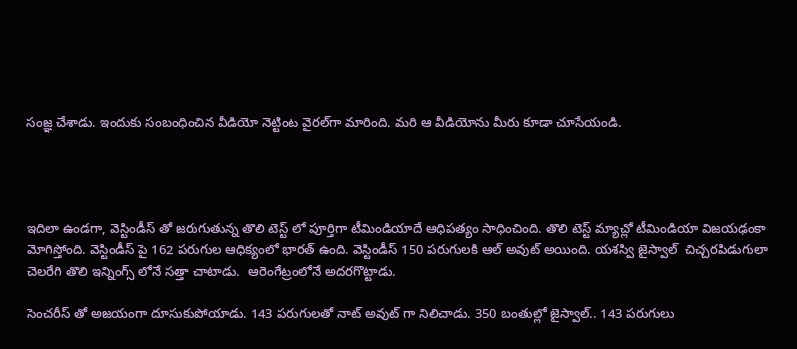సంజ్ఞ చేశాడు. ఇందుకు సంబంధించిన వీడియో నెట్టింట వైరల్‌గా మారింది. మరి ఆ వీడియోను మీరు కూడా చూసేయండి.




ఇదిలా ఉండగా, వెస్టిండీస్ తో జరుగుతున్న తొలి టెస్ట్ లో పూర్తిగా టీమిండియాదే ఆధిపత్యం సాధించింది. తొలి టెస్ట్ మ్యాచ్లో టీమిండియా విజయఢంకా మోగిస్తోంది. వెస్టిండీస్ పై 162 పరుగుల ఆధిక్యంలో భారత్ ఉంది. వెస్టిండీస్ 150 పరుగులకి ఆల్ అవుట్ అయింది. యశస్వి జైస్వాల్  చిచ్చరపిడుగులా చెలరేగి తొలి ఇన్నింగ్స్ లోనే సత్తా చాటాడు.  ఆరెంగేట్రంలోనే అదరగొట్టాడు.

సెంచరీస్ తో అజయంగా దూసుకుపోయాడు. 143 పరుగులతో నాట్ అవుట్ గా నిలిచాడు. 350 బంతుల్లో జైస్వాల్.. 143 పరుగులు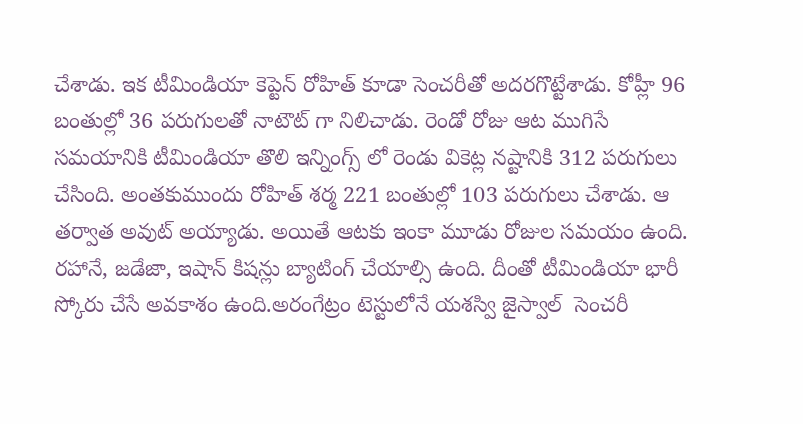చేశాడు. ఇక టీమిండియా కెప్టెన్ రోహిత్ కూడా సెంచరీతో అదరగొట్టేశాడు. కోహ్లీ 96 బంతుల్లో 36 పరుగులతో నాటౌట్ గా నిలిచాడు. రెండో రోజు ఆట ముగిసే సమయానికి టీమిండియా తొలి ఇన్నింగ్స్ లో రెండు వికెట్ల నష్టానికి 312 పరుగులు చేసింది. అంతకుముందు రోహిత్ శర్మ 221 బంతుల్లో 103 పరుగులు చేశాడు. ఆ తర్వాత అవుట్ అయ్యాడు. అయితే ఆటకు ఇంకా మూడు రోజుల సమయం ఉంది. రహానే, జడేజా, ఇషాన్ కిషన్లు బ్యాటింగ్ చేయాల్సి ఉంది. దీంతో టీమిండియా భారీ స్కోరు చేసే అవకాశం ఉంది.అరంగేట్రం టెస్టులోనే యశస్వి జైస్వాల్  సెంచరీ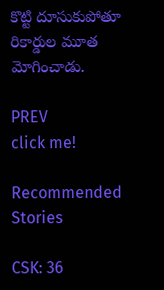కొట్టి దూసుకుపోతూ రికార్డుల మూత మోగించాడు.

PREV
click me!

Recommended Stories

CSK: 36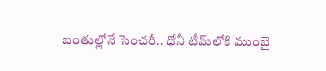బంతుల్లోనే సెంచరీ.. ధోనీ టీమ్‌లోకి ముంబై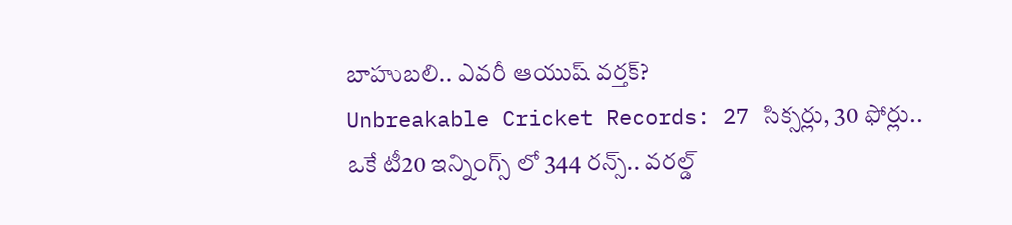బాహుబలి.. ఎవరీ ఆయుష్ వర్తక్?
Unbreakable Cricket Records: 27 సిక్సర్లు, 30 ఫోర్లు.. ఒకే టీ20 ఇన్నింగ్స్ లో 344 రన్స్.. వరల్డ్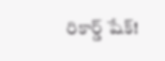రికార్డ్ షేక్!